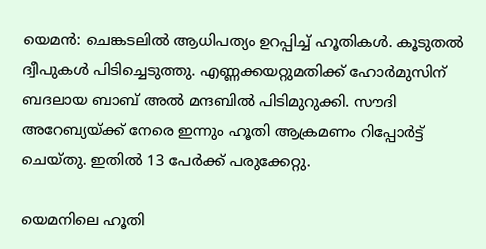യെമന്‍: ചെങ്കടലില്‍ ആധിപത്യം ഉറപ്പിച്ച് ഹൂതികള്‍. കൂടുതല്‍ ദ്വീപുകള്‍ പിടിച്ചെടുത്തു. എണ്ണക്കയറ്റുമതിക്ക് ഹോര്‍മുസിന് ബദലായ ബാബ് അല്‍ മന്ദബില്‍ പിടിമുറുക്കി. സൗദി അറേബ്യയ്ക്ക് നേരെ ഇന്നും ഹൂതി ആക്രമണം റിപ്പോര്‍ട്ട് ചെയ്തു. ഇതില്‍ 13 പേര്‍ക്ക് പരുക്കേറ്റു.

യെമനിലെ ഹൂതി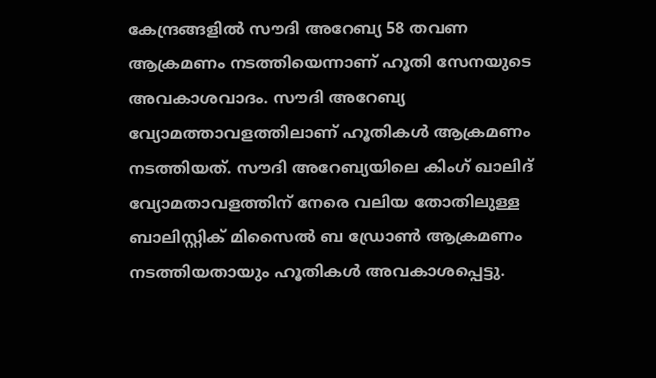കേന്ദ്രങ്ങളില്‍ സൗദി അറേബ്യ 58 തവണ ആക്രമണം നടത്തിയെന്നാണ് ഹൂതി സേനയുടെ അവകാശവാദം. സൗദി അറേബ്യ വ്യോമത്താവളത്തിലാണ് ഹൂതികള്‍ ആക്രമണം നടത്തിയത്. സൗദി അറേബ്യയിലെ കിംഗ് ഖാലിദ് വ്യോമതാവളത്തിന് നേരെ വലിയ തോതിലുള്ള ബാലിസ്റ്റിക് മിസൈല്‍ ബ ഡ്രോണ്‍ ആക്രമണം നടത്തിയതായും ഹൂതികള്‍ അവകാശപ്പെട്ടു.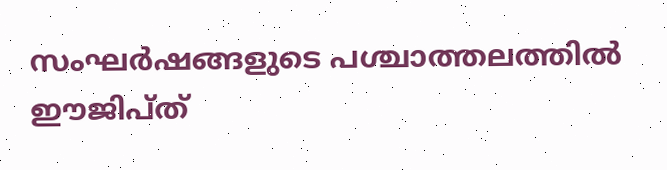സംഘര്‍ഷങ്ങളുടെ പശ്ചാത്തലത്തില്‍ ഈജിപ്ത്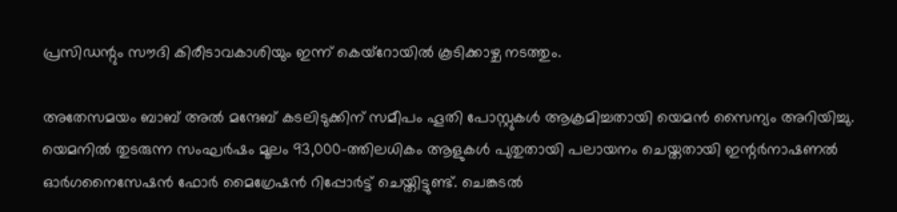പ്രസിഡന്റും സൗദി കിരീടാവകാശിയും ഇന്ന് കെയ്‌റോയില്‍ കൂടിക്കാഴ്ച നടത്തും.

അതേസമയം ബാബ് അല്‍ മന്ദേബ് കടലിടുക്കിന് സമീപം ഹൂതി പോസ്റ്റുകള്‍ ആക്രമിച്ചതായി യെമന്‍ സൈന്യം അറിയിച്ചു. യെമനില്‍ തുടരുന്ന സംഘര്‍ഷം മൂലം 93,000-ത്തിലധികം ആളുകള്‍ പുതുതായി പലായനം ചെയ്തതായി ഇന്റര്‍നാഷണല്‍ ഓര്‍ഗനൈസേഷന്‍ ഫോര്‍ മൈഗ്രേഷന്‍ റിപ്പോര്‍ട്ട് ചെയ്തിട്ടുണ്ട്. ചെങ്കടല്‍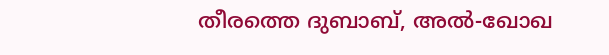തീരത്തെ ദുബാബ്, അല്‍-ഖോഖ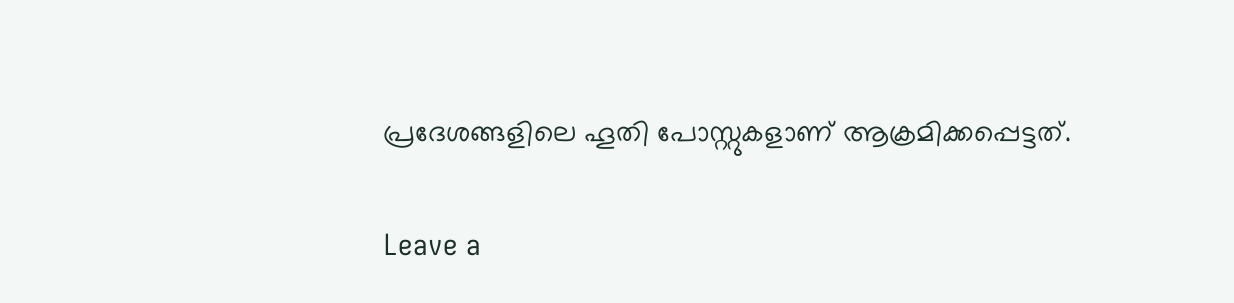പ്രദേശങ്ങളിലെ ഹൂതി പോസ്റ്റുകളാണ് ആക്രമിക്കപ്പെട്ടത്.

Leave a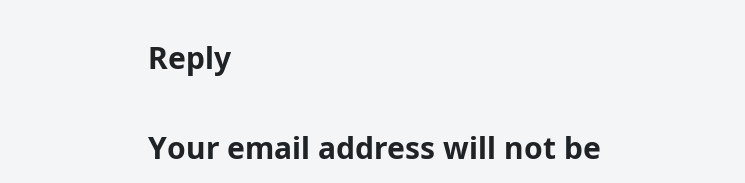Reply

Your email address will not be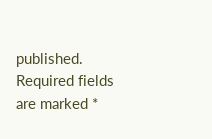published. Required fields are marked *